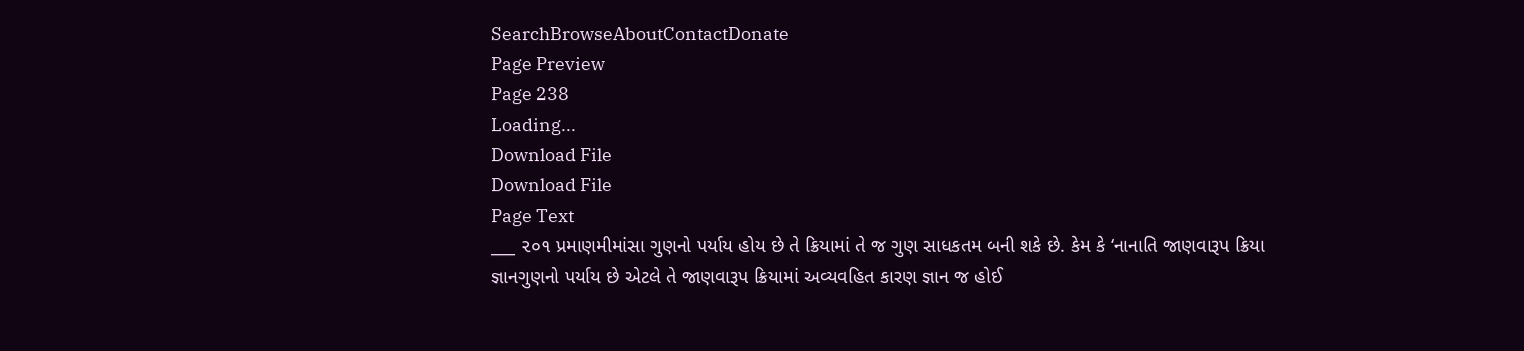SearchBrowseAboutContactDonate
Page Preview
Page 238
Loading...
Download File
Download File
Page Text
___ ૨૦૧ પ્રમાણમીમાંસા ગુણનો પર્યાય હોય છે તે ક્રિયામાં તે જ ગુણ સાધકતમ બની શકે છે. કેમ કે ‘નાનાતિ જાણવારૂપ ક્રિયા જ્ઞાનગુણનો પર્યાય છે એટલે તે જાણવારૂપ ક્રિયામાં અવ્યવહિત કારણ જ્ઞાન જ હોઈ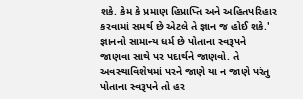શકે. કેમ કે પ્રમાણ હિપ્રાપ્તિ અને અહિતપરિહાર કરવામાં સમર્થ છે એટલે તે જ્ઞાન જ હોઈ શકે.' જ્ઞાનનો સામાન્ય ધર્મ છે પોતાના સ્વરૂપને જાણવા સાથે પર પદાર્થને જાણવો. તે અવસ્થાવિશેષમાં પરને જાણે યા ન જાણે પરંતુ પોતાના સ્વરૂપને તો હર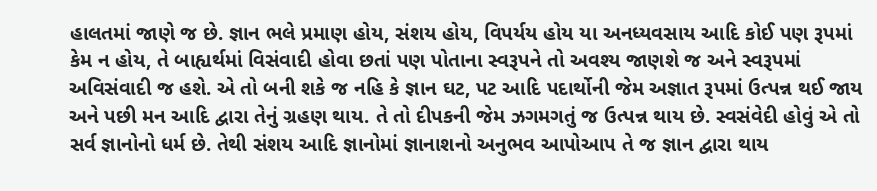હાલતમાં જાણે જ છે. જ્ઞાન ભલે પ્રમાણ હોય, સંશય હોય, વિપર્યય હોય યા અનધ્યવસાય આદિ કોઈ પણ રૂપમાં કેમ ન હોય, તે બાહ્યર્થમાં વિસંવાદી હોવા છતાં પણ પોતાના સ્વરૂપને તો અવશ્ય જાણશે જ અને સ્વરૂપમાં અવિસંવાદી જ હશે. એ તો બની શકે જ નહિ કે જ્ઞાન ઘટ, પટ આદિ પદાર્થોની જેમ અજ્ઞાત રૂપમાં ઉત્પન્ન થઈ જાય અને પછી મન આદિ દ્વારા તેનું ગ્રહણ થાય. તે તો દીપકની જેમ ઝગમગતું જ ઉત્પન્ન થાય છે. સ્વસંવેદી હોવું એ તો સર્વ જ્ઞાનોનો ધર્મ છે. તેથી સંશય આદિ જ્ઞાનોમાં જ્ઞાનાશનો અનુભવ આપોઆપ તે જ જ્ઞાન દ્વારા થાય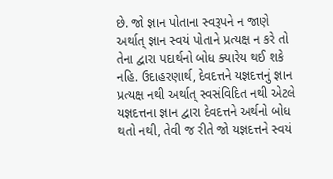છે. જો જ્ઞાન પોતાના સ્વરૂપને ન જાણે અર્થાત્ જ્ઞાન સ્વયં પોતાને પ્રત્યક્ષ ન કરે તો તેના દ્વારા પદાર્થનો બોધ ક્યારેય થઈ શકે નહિ. ઉદાહરણાર્થ, દેવદત્તને યજ્ઞદત્તનું જ્ઞાન પ્રત્યક્ષ નથી અર્થાત્ સ્વસંવિદિત નથી એટલે યજ્ઞદત્તના જ્ઞાન દ્વારા દેવદત્તને અર્થનો બોધ થતો નથી, તેવી જ રીતે જો યજ્ઞદત્તને સ્વયં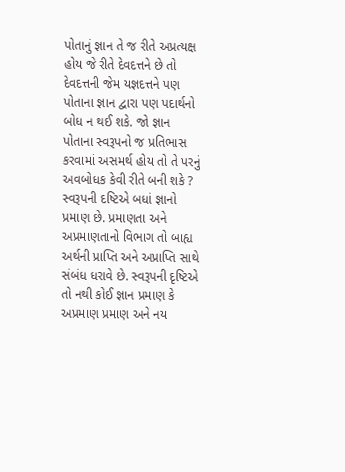પોતાનું જ્ઞાન તે જ રીતે અપ્રત્યક્ષ હોય જે રીતે દેવદત્તને છે તો દેવદત્તની જેમ યજ્ઞદત્તને પણ પોતાના જ્ઞાન દ્વારા પણ પદાર્થનો બોધ ન થઈ શકે. જો જ્ઞાન પોતાના સ્વરૂપનો જ પ્રતિભાસ કરવામાં અસમર્થ હોય તો તે પરનું અવબોધક કેવી રીતે બની શકે ? સ્વરૂપની દષ્ટિએ બધાં જ્ઞાનો પ્રમાણ છે. પ્રમાણતા અને અપ્રમાણતાનો વિભાગ તો બાહ્ય અર્થની પ્રાપ્તિ અને અપ્રાપ્તિ સાથે સંબંધ ધરાવે છે. સ્વરૂપની દૃષ્ટિએ તો નથી કોઈ જ્ઞાન પ્રમાણ કે અપ્રમાણ પ્રમાણ અને નય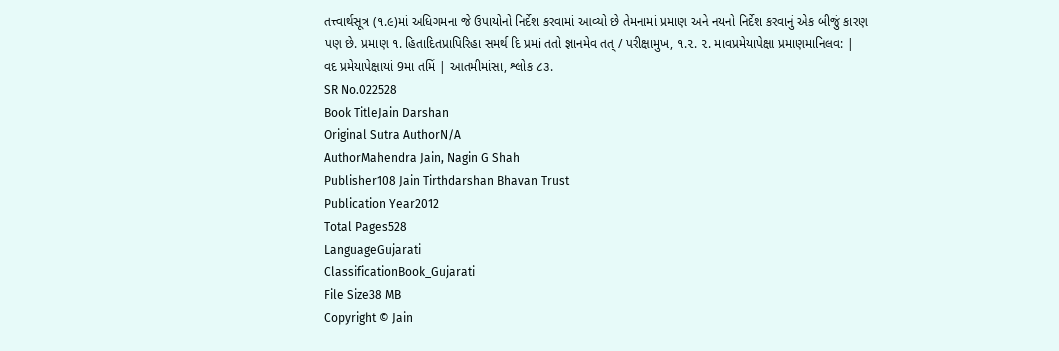તત્ત્વાર્થસૂત્ર (૧.૯)માં અધિગમના જે ઉપાયોનો નિર્દેશ કરવામાં આવ્યો છે તેમનામાં પ્રમાણ અને નયનો નિર્દેશ કરવાનું એક બીજું કારણ પણ છે. પ્રમાણ ૧. હિતાદિતપ્રાપિરિહા સમર્થ દિ પ્રમi તતો જ્ઞાનમેવ તત્ / પરીક્ષામુખ, ૧.૨. ૨. માવપ્રમેયાપેક્ષા પ્રમાણમાનિલવ: | વદ પ્રમેયાપેક્ષાયાં 9મા તમિં | આતમીમાંસા, શ્લોક ૮૩.
SR No.022528
Book TitleJain Darshan
Original Sutra AuthorN/A
AuthorMahendra Jain, Nagin G Shah
Publisher108 Jain Tirthdarshan Bhavan Trust
Publication Year2012
Total Pages528
LanguageGujarati
ClassificationBook_Gujarati
File Size38 MB
Copyright © Jain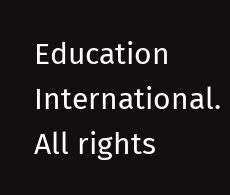Education International. All rights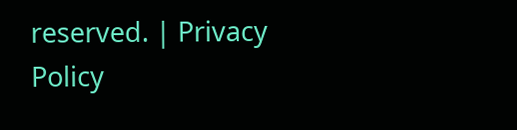reserved. | Privacy Policy